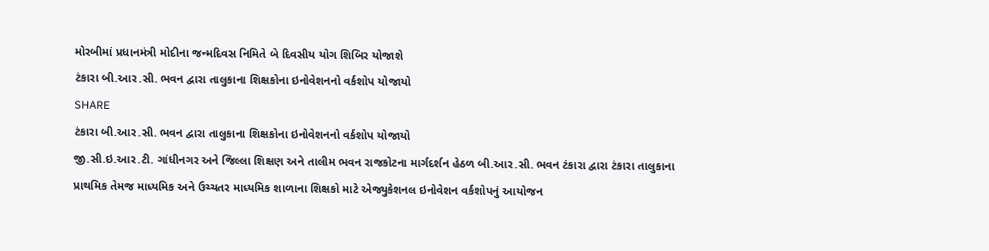મોરબીમાં પ્રધાનમંત્રી મોદીના જન્મદિવસ નિમિતે બે દિવસીય યોગ શિબિર યોજાશે
ટંકારા બી.આર.સી. ભવન દ્વારા તાલુકાના શિક્ષકોના ઇનોવેશનનો વર્કશોપ યોજાયો
SHARE
ટંકારા બી.આર.સી. ભવન દ્વારા તાલુકાના શિક્ષકોના ઇનોવેશનનો વર્કશોપ યોજાયો
જી.સી.ઇ.આર.ટી. ગાંધીનગર અને જિલ્લા શિક્ષણ અને તાલીમ ભવન રાજકોટના માર્ગદર્શન હેઠળ બી.આર.સી. ભવન ટંકારા દ્વારા ટંકારા તાલુકાના પ્રાથમિક તેમજ માધ્યમિક અને ઉચ્ચતર માધ્યમિક શાળાના શિક્ષકો માટે એજ્યુકેશનલ ઇનોવેશન વર્કશોપનું આયોજન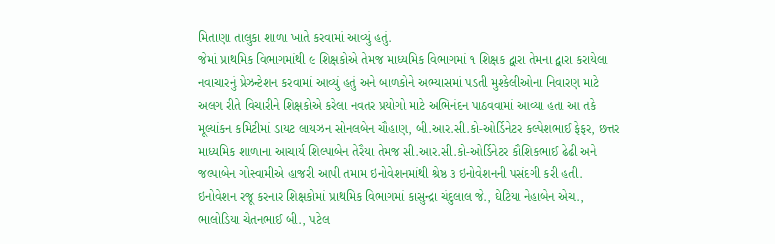મિતાણા તાલુકા શાળા ખાતે કરવામાં આવ્યું હતું.
જેમાં પ્રાથમિક વિભાગમાંથી ૯ શિક્ષકોએ તેમજ માધ્યમિક વિભાગમાં ૧ શિક્ષક દ્વારા તેમના દ્વારા કરાયેલા નવાચારનું પ્રેઝન્ટેશન કરવામાં આવ્યું હતું અને બાળકોને અભ્યાસમાં પડતી મુશ્કેલીઓના નિવારણ માટે અલગ રીતે વિચારીને શિક્ષકોએ કરેલા નવતર પ્રયોગો માટે અભિનંદન પાઠવવામાં આવ્યા હતા આ તકે મૂલ્યાંકન કમિટીમાં ડાયટ લાયઝન સોનલબેન ચૌહાણ, બી.આર.સી.કો-ઓર્ડિનેટર કલ્પેશભાઈ ફેફર, છત્તર માધ્યમિક શાળાના આચાર્ય શિલ્પાબેન તેરૈયા તેમજ સી.આર.સી.કો-ઓર્ડિનેટર કૌશિકભાઈ ઢેઢી અને જલ્પાબેન ગોસ્વામીએ હાજરી આપી તમામ ઇનોવેશનમાંથી શ્રેષ્ઠ ૩ ઇનોવેશનની પસંદગી કરી હતી.
ઇનોવેશન રજૂ કરનાર શિક્ષકોમાં પ્રાથમિક વિભાગમાં કાસુન્દ્રા ચંદુલાલ જે., ઘેટિયા નેહાબેન એચ., ભાલોડિયા ચેતનભાઈ બી., પટેલ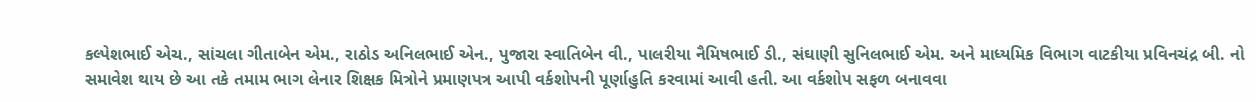કલ્પેશભાઈ એચ., સાંચલા ગીતાબેન એમ., રાઠોડ અનિલભાઈ એન., પુજારા સ્વાતિબેન વી., પાલરીયા નૈમિષભાઈ ડી., સંઘાણી સુનિલભાઈ એમ. અને માધ્યમિક વિભાગ વાટકીયા પ્રવિનચંદ્ર બી. નો સમાવેશ થાય છે આ તકે તમામ ભાગ લેનાર શિક્ષક મિત્રોને પ્રમાણપત્ર આપી વર્કશોપની પૂર્ણાહુતિ કરવામાં આવી હતી. આ વર્કશોપ સફળ બનાવવા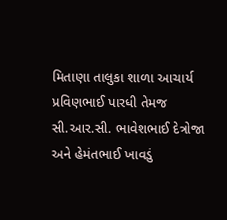મિતાણા તાલુકા શાળા આચાર્ય પ્રવિણભાઈ પારધી તેમજ સી.આર.સી. ભાવેશભાઈ દેત્રોજા અને હેમંતભાઈ ખાવડું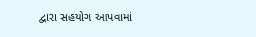દ્વારા સહયોગ આપવામાં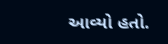આવ્યો હતો.